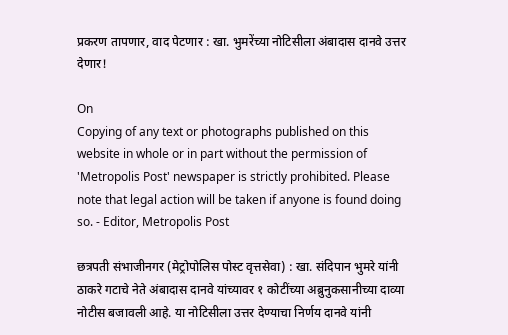प्रकरण तापणार, वाद पेटणार : खा. भुमरेंच्या नोटिसीला अंबादास दानवे उत्तर देणार!

On
Copying of any text or photographs published on this website in whole or in part without the permission of 'Metropolis Post' newspaper is strictly prohibited. Please note that legal action will be taken if anyone is found doing so. - Editor, Metropolis Post

छत्रपती संभाजीनगर (मेट्रोपोलिस पोस्ट वृत्तसेवा) : खा. संदिपान भुमरे यांनी ठाकरे गटाचे नेते अंबादास दानवे यांच्यावर १ कोटींच्या अब्रुनुकसानीच्या दाव्या नोटीस बजावली आहे. या नोटिसीला उत्तर देण्याचा निर्णय दानवे यांनी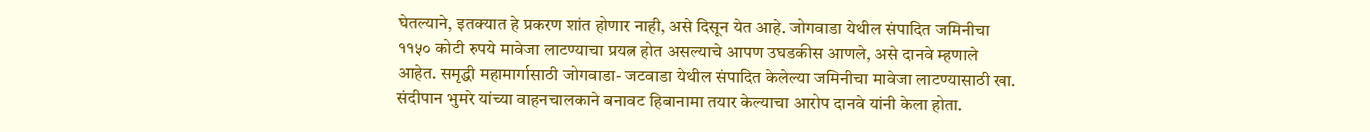घेतल्याने, इतक्यात हे प्रकरण शांत होणार नाही, असे दिसून येत आहे. जोगवाडा येथील संपादित जमिनीचा ११५० कोटी रुपये मावेजा लाटण्याचा प्रयत्न होत असल्याचे आपण उघडकीस आणले, असे दानवे म्हणाले आहेत. समृद्धी महामार्गासाठी जोगवाडा- जटवाडा येथील संपादित केलेल्या जमिनीचा मावेजा लाटण्यासाठी खा. संदीपान भुमरे यांच्या वाहनचालकाने बनावट हिबानामा तयार केल्याचा आरोप दानवे यांनी केला होता.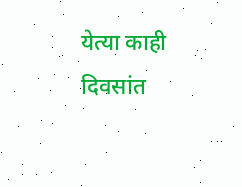येत्या काही दिवसांत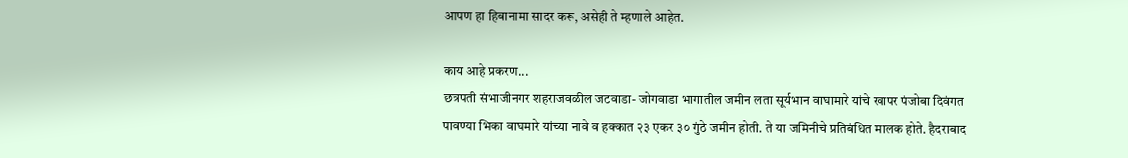आपण हा हिबानामा सादर करू, असेही ते म्हणाले आहेत.

काय आहे प्रकरण...
छत्रपती संभाजीनगर शहराजवळील जटवाडा- जोगवाडा भागातील जमीन लता सूर्यभान वाघामारे यांचे खापर पंजोबा दिवंगत पावण्या भिका वाघमारे यांच्या नावे व हक्कात २३ एकर ३० गुंठे जमीन होती. ते या जमिनीचे प्रतिबंधित मालक होते. हैदराबाद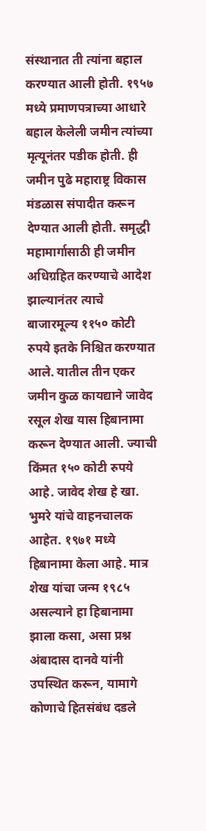संस्थानात ती त्यांना बहाल करण्यात आली होती. १९५७ मध्ये प्रमाणपत्राच्या आधारे बहाल केलेली जमीन त्यांच्या मृत्यूनंतर पडीक होती. ही जमीन पुढे महाराष्ट्र विकास मंडळास संपादीत करून देण्यात आली होती. समृद्धी महामार्गासाठी ही जमीन अधिग्रहित करण्याचे आदेश झाल्यानंतर त्याचे बाजारमूल्य ११५० कोटी रुपये इतके निश्चित करण्यात आले. यातील तीन एकर जमीन कुळ कायद्याने जावेद रसूल शेख यास हिबानामा करून देण्यात आली. ज्याची किंमत १५० कोटी रुपये आहे. जावेद शेख हे खा. भुमरे यांचे वाहनचालक आहेत. १९७१ मध्ये हिबानामा केला आहे. मात्र शेख यांचा जन्म १९८५ असल्याने हा हिबानामा झाला कसा, असा प्रश्न अंबादास दानवे यांनी उपस्थित करून, यामागे कोणाचे हितसंबंध दडले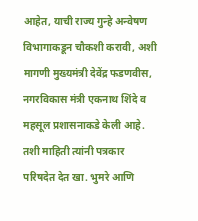आहेत, याची राज्य गुन्हे अन्वेषण विभागाकडून चौकशी करावी, अशी मागणी मुख्यमंत्री देवेंद्र फडणवीस, नगरविकास मंत्री एकनाथ शिंदे व महसूल प्रशासनाकडे केली आहे. तशी माहिती त्यांनी पत्रकार परिषदेत देत खा. भुमरे आणि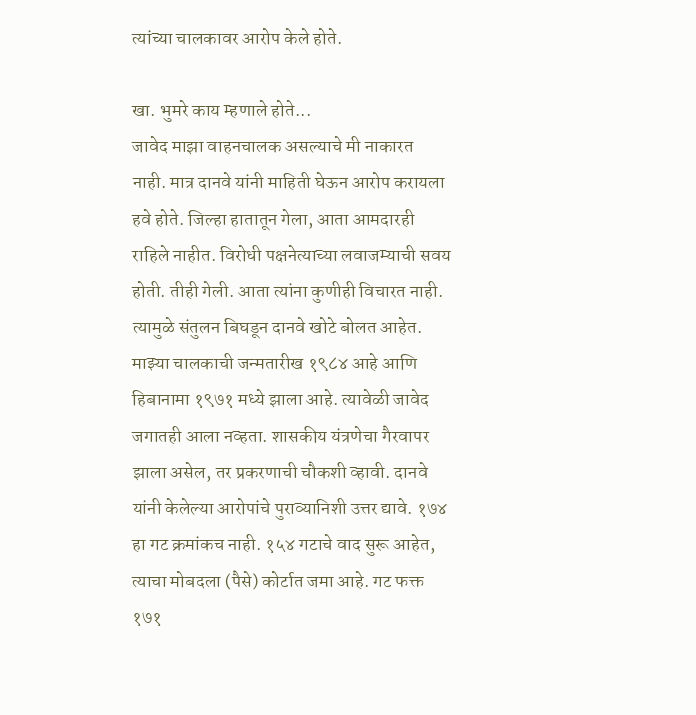त्यांच्या चालकावर आरोप केले होते.

खा. भुमरे काय म्हणाले होते...
जावेद माझा वाहनचालक असल्याचे मी नाकारत नाही. मात्र दानवे यांनी माहिती घेऊन आरोप करायला हवे होते. जिल्हा हातातून गेला, आता आमदारही राहिले नाहीत. विरोधी पक्षनेत्याच्या लवाजम्याची सवय होती. तीही गेली. आता त्यांना कुणीही विचारत नाही. त्यामुळे संतुलन बिघडून दानवे खोटे बोलत आहेत. माझ्या चालकाची जन्मतारीख १९८४ आहे आणि हिबानामा १९७१ मध्ये झाला आहे. त्यावेळी जावेद जगातही आला नव्हता. शासकीय यंत्रणेचा गैरवापर झाला असेल, तर प्रकरणाची चौकशी व्हावी. दानवे यांनी केलेल्या आरोपांचे पुराव्यानिशी उत्तर द्यावे. १७४ हा गट क्रमांकच नाही. १५४ गटाचे वाद सुरू आहेत, त्याचा मोबदला (पैसे) कोर्टात जमा आहे. गट फक्त १७१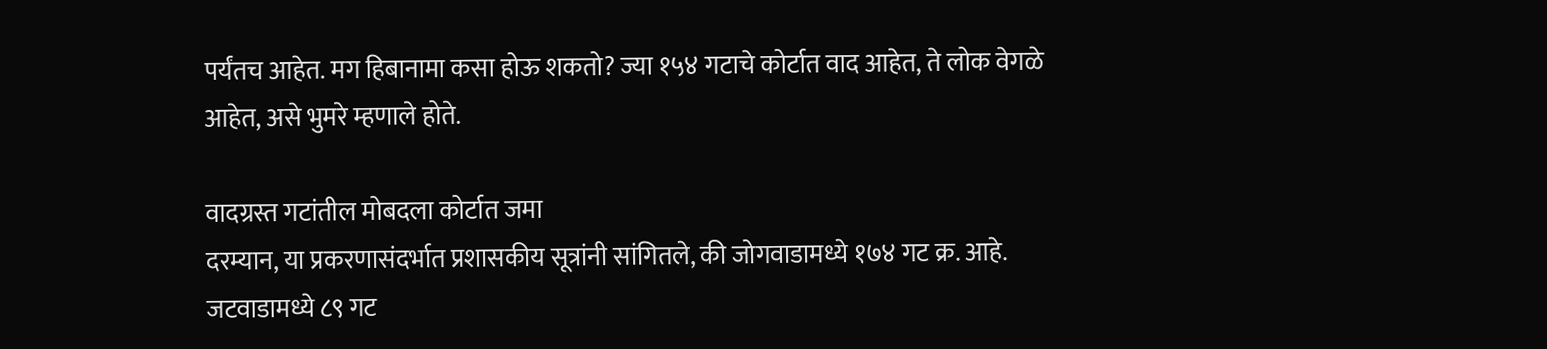पर्यंतच आहेत. मग हिबानामा कसा होऊ शकतो? ज्या १५४ गटाचे कोर्टात वाद आहेत, ते लोक वेगळे आहेत, असे भुमरे म्हणाले होते.

वादग्रस्त गटांतील मोबदला कोर्टात जमा
दरम्यान, या प्रकरणासंदर्भात प्रशासकीय सूत्रांनी सांगितले, की जोगवाडामध्ये १७४ गट क्र. आहे. जटवाडामध्ये ८९ गट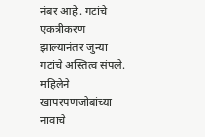नंबर आहे. गटांचे एकत्रीकरण झाल्यानंतर जुन्या गटांचे अस्तित्व संपले. महिलेने खापरपणजोबांच्या नावाचे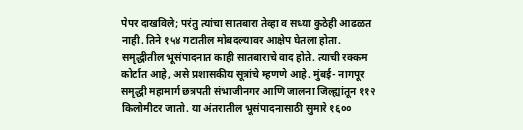पेपर दाखविले; परंतु त्यांचा सातबारा तेव्हा व सध्या कुठेही आढळत नाही. तिने १५४ गटातील मोबदल्यावर आक्षेप घेतला होता. समृद्धीतील भूसंपादनात काही सातबाराचे वाद होते. त्याची रक्कम कोर्टात आहे, असे प्रशासकीय सूत्रांचे म्हणणे आहे. मुंबई- नागपूर समृद्धी महामार्ग छत्रपती संभाजीनगर आणि जालना जिल्ह्यांतून ११२ किलोमीटर जातो. या अंतरातील भूसंपादनासाठी सुमारे १६००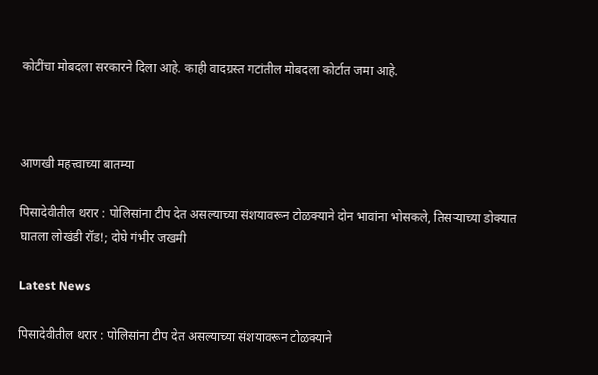कोटींचा मोबदला सरकारने दिला आहे. काही वादग्रस्त गटांतील मोबदला कोर्टात जमा आहे.



आणखी महत्त्वाच्या बातम्या

पिसादेवीतील थरार : पोलिसांना टीप देत असल्याच्या संशयावरून टोळक्याने दोन भावांना भोसकले, तिसऱ्याच्या डोक्यात घातला लोखंडी रॉड‌!; दोघे गंभीर जखमी

Latest News

पिसादेवीतील थरार : पोलिसांना टीप देत असल्याच्या संशयावरून टोळक्याने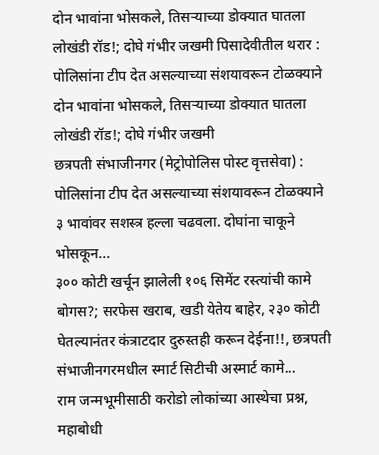दोन भावांना भोसकले, तिसऱ्याच्या डोक्यात घातला लोखंडी रॉड‌!; दोघे गंभीर जखमी पिसादेवीतील थरार : पोलिसांना टीप देत असल्याच्या संशयावरून टोळक्याने दोन भावांना भोसकले, तिसऱ्याच्या डोक्यात घातला लोखंडी रॉड‌!; दोघे गंभीर जखमी
छत्रपती संभाजीनगर (मेट्रोपोलिस पोस्ट वृत्तसेवा) : पोलिसांना टीप देत असल्याच्या संशयावरून टोळक्याने ३ भावांवर सशस्त्र हल्ला चढवला. दोघांना चाकूने भोसकून...
३०० कोटी खर्चून झालेली १०६ सिमेंट रस्त्यांची कामे बोगस?; सरफेस खराब, खडी येतेय बाहेर, २३० कोटी घेतल्यानंतर कंत्राटदार दुरुस्तही करून देईना!!, छत्रपती संभाजीनगरमधील स्मार्ट सिटीची अस्मार्ट कामे...
राम जन्मभूमीसाठी करोडो लोकांच्या आस्थेचा प्रश्न, महाबोधी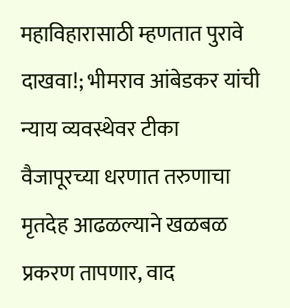महाविहारासाठी म्हणतात पुरावे दाखवा!; भीमराव आंबेडकर यांची न्याय व्यवस्थेवर टीका
वैजापूरच्या धरणात तरुणाचा मृतदेह आढळल्याने खळबळ
प्रकरण तापणार, वाद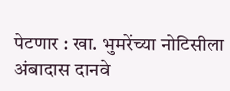पेटणार : खा. भुमरेंच्या नोटिसीला अंबादास दानवे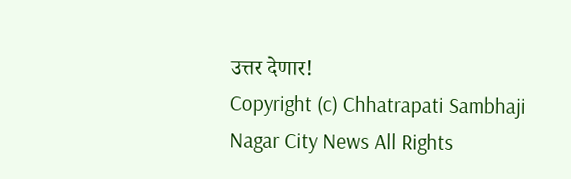उत्तर देणार!
Copyright (c) Chhatrapati Sambhaji Nagar City News All Rights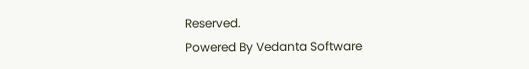Reserved.
Powered By Vedanta Software